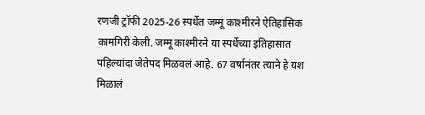रणजी ट्रॉफी 2025-26 स्पर्धेत जम्मू काश्मीरने ऐतिहासिक कामगिरी केली. जम्मू काश्मीरने या स्पर्धेच्या इतिहासात पहिल्यांदा जेतेपद मिळवलं आहे. 67 वर्षानंतर त्याने हे यश मिळालं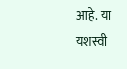आहे. या यशस्वी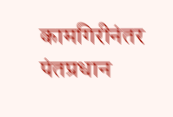कामगिरीनंतर पंतप्रधान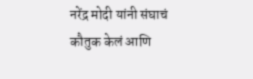नरेंद्र मोदी यांनी संघाचं कौतुक केलं आणि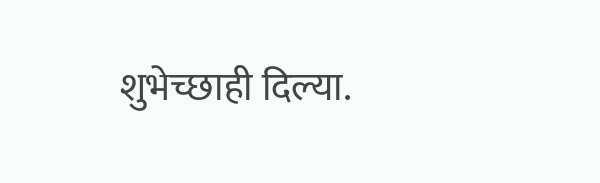शुभेच्छाही दिल्या.